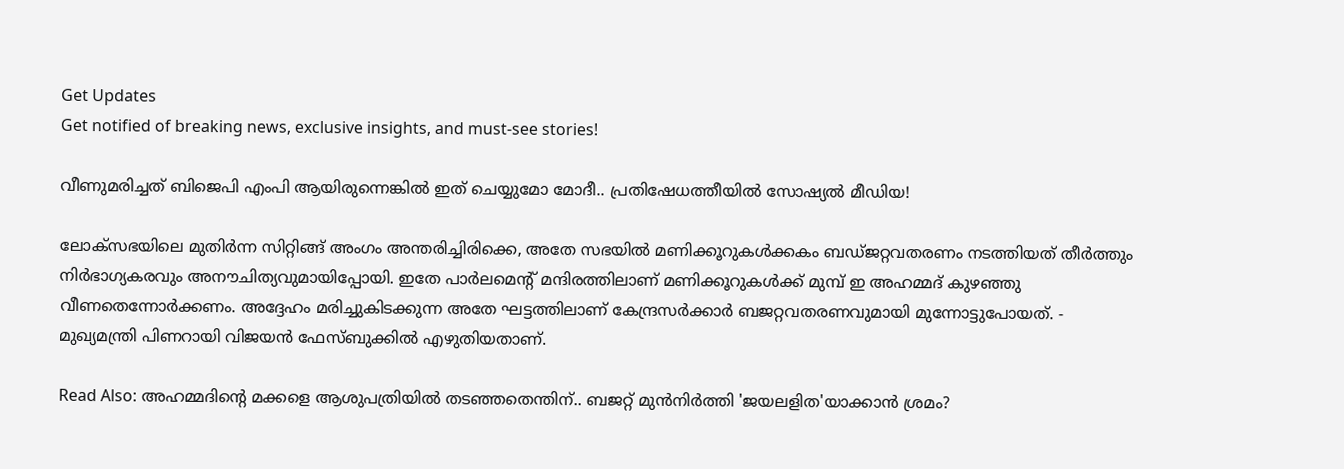Get Updates
Get notified of breaking news, exclusive insights, and must-see stories!

വീണുമരിച്ചത് ബിജെപി എംപി ആയിരുന്നെങ്കില്‍ ഇത് ചെയ്യുമോ മോദീ.. പ്രതിഷേധത്തീയില്‍ സോഷ്യല്‍ മീഡിയ!

ലോക്‌സഭയിലെ മുതിര്‍ന്ന സിറ്റിങ്ങ് അംഗം അന്തരിച്ചിരിക്കെ, അതേ സഭയില്‍ മണിക്കൂറുകള്‍ക്കകം ബഡ്ജറ്റവതരണം നടത്തിയത് തീര്‍ത്തും നിര്‍ഭാഗ്യകരവും അനൗചിത്യവുമായിപ്പോയി. ഇതേ പാര്‍ലമെന്റ് മന്ദിരത്തിലാണ് മണിക്കൂറുകള്‍ക്ക് മുമ്പ് ഇ അഹമ്മദ് കുഴഞ്ഞു വീണതെന്നോര്‍ക്കണം. അദ്ദേഹം മരിച്ചുകിടക്കുന്ന അതേ ഘട്ടത്തിലാണ് കേന്ദ്രസര്‍ക്കാര്‍ ബജറ്റവതരണവുമായി മുന്നോട്ടുപോയത്. - മുഖ്യമന്ത്രി പിണറായി വിജയന്‍ ഫേസ്ബുക്കില്‍ എഴുതിയതാണ്.

Read Also: അഹമ്മദിന്റെ മക്കളെ ആശുപത്രിയില്‍ തടഞ്ഞതെന്തിന്.. ബജറ്റ് മുന്‍നിര്‍ത്തി 'ജയലളിത'യാക്കാന്‍ ശ്രമം?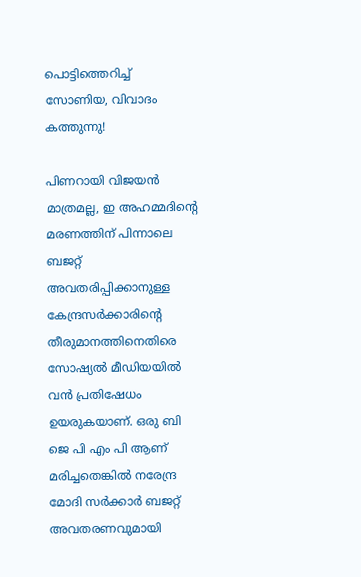പൊട്ടിത്തെറിച്ച് സോണിയ, വിവാദം കത്തുന്നു!

പിണറായി വിജയന്‍ മാത്രമല്ല, ഇ അഹമ്മദിന്റെ മരണത്തിന് പിന്നാലെ ബജറ്റ് അവതരിപ്പിക്കാനുള്ള കേന്ദ്രസര്‍ക്കാരിന്റെ തീരുമാനത്തിനെതിരെ സോഷ്യല്‍ മീഡിയയില്‍ വന്‍ പ്രതിഷേധം ഉയരുകയാണ്. ഒരു ബി ജെ പി എം പി ആണ് മരിച്ചതെങ്കില്‍ നരേന്ദ്ര മോദി സര്‍ക്കാര്‍ ബജറ്റ് അവതരണവുമായി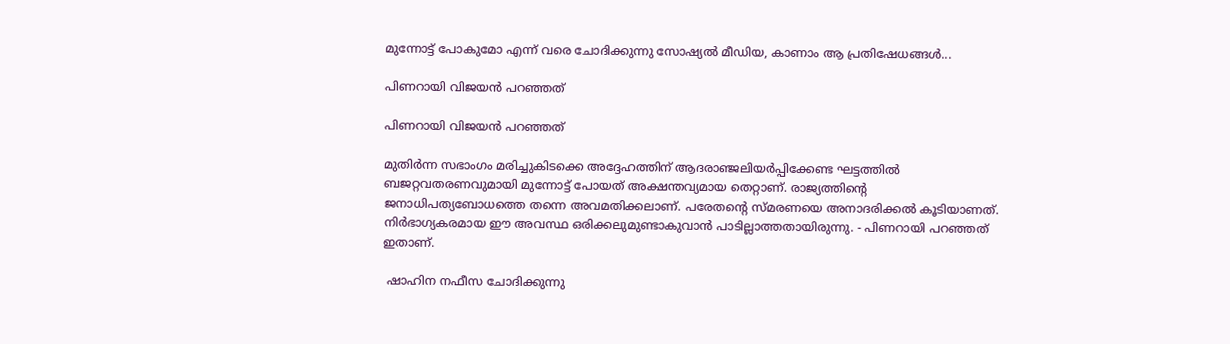മുന്നോട്ട് പോകുമോ എന്ന് വരെ ചോദിക്കുന്നു സോഷ്യല്‍ മീഡിയ, കാണാം ആ പ്രതിഷേധങ്ങള്‍...

പിണറായി വിജയന്‍ പറഞ്ഞത്

പിണറായി വിജയന്‍ പറഞ്ഞത്

മുതിര്‍ന്ന സഭാംഗം മരിച്ചുകിടക്കെ അദ്ദേഹത്തിന് ആദരാഞ്ജലിയര്‍പ്പിക്കേണ്ട ഘട്ടത്തില്‍ ബജറ്റവതരണവുമായി മുന്നോട്ട് പോയത് അക്ഷന്തവ്യമായ തെറ്റാണ്. രാജ്യത്തിന്റെ ജനാധിപത്യബോധത്തെ തന്നെ അവമതിക്കലാണ്. പരേതന്റെ സ്മരണയെ അനാദരിക്കല്‍ കൂടിയാണത്. നിര്‍ഭാഗ്യകരമായ ഈ അവസ്ഥ ഒരിക്കലുമുണ്ടാകുവാന്‍ പാടില്ലാത്തതായിരുന്നു. - പിണറായി പറഞ്ഞത് ഇതാണ്.

 ഷാഹിന നഫീസ ചോദിക്കുന്നു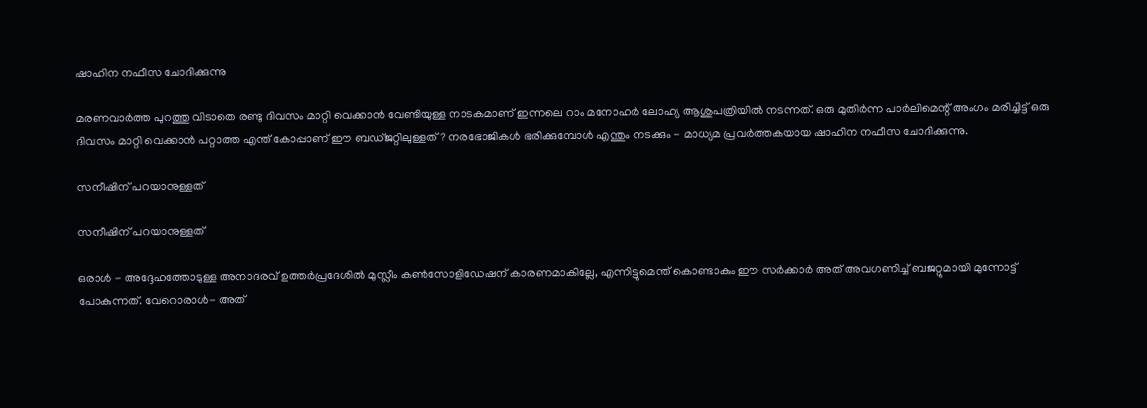ഷാഹിന നഫീസ ചോദിക്കുന്നു

മരണവാര്‍ത്ത പുറത്തു വിടാതെ രണ്ടു ദിവസം മാറ്റി വെക്കാന്‍ വേണ്ടിയുള്ള നാടകമാണ് ഇന്നലെ റാം മനോഹര്‍ ലോഹ്യ ആശുപത്രിയില്‍ നടന്നത്. ഒരു മുതിര്‍ന്ന പാര്‍ലിമെന്റ് അംഗം മരിച്ചിട്ട് ഒരു ദിവസം മാറ്റി വെക്കാന്‍ പറ്റാത്ത എന്ത് കോപ്പാണ് ഈ ബഡ്ജറ്റിലുള്ളത്? നരഭോജികള്‍ ഭരിക്കുമ്പോള്‍ എന്തും നടക്കും - മാധ്യമ പ്രവര്‍ത്തകയായ ഷാഹിന നഫീസ ചോദിക്കുന്നു.

സനീഷിന് പറയാനുള്ളത്

സനീഷിന് പറയാനുള്ളത്

ഒരാള്‍ - അദ്ദേഹത്തോടുള്ള അനാദരവ് ഉത്തര്‍പ്രദേശില്‍ മുസ്ലീം കണ്‍സോളിഡേഷന് കാരണമാകില്ലേ, എന്നിട്ടുമെന്ത് കൊണ്ടാകും ഈ സര്‍ക്കാര്‍ അത് അവഗണിച്ച് ബജറ്റുമായി മുന്നോട്ട് പോകുന്നത്. വേറൊരാള്‍- അത്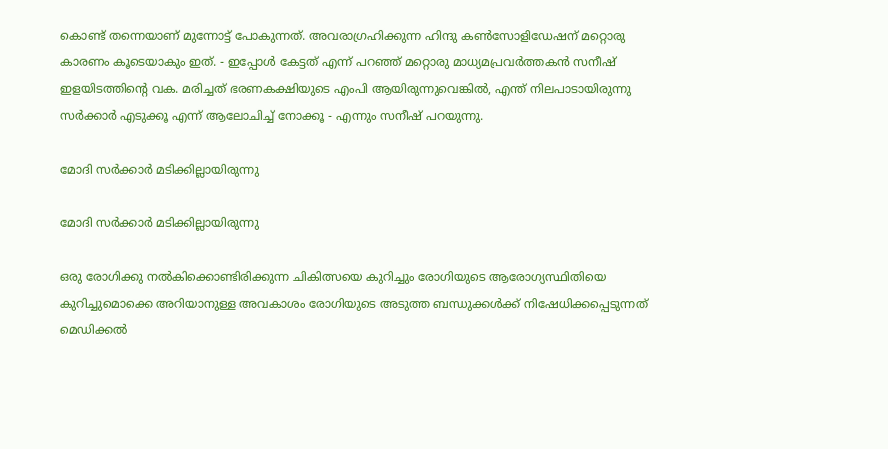കൊണ്ട് തന്നെയാണ് മുന്നോട്ട് പോകുന്നത്. അവരാഗ്രഹിക്കുന്ന ഹിന്ദു കണ്‍സോളിഡേഷന് മറ്റൊരു കാരണം കൂടെയാകും ഇത്. - ഇപ്പോള്‍ കേട്ടത് എന്ന് പറഞ്ഞ് മറ്റൊരു മാധ്യമപ്രവര്‍ത്തകന്‍ സനീഷ് ഇളയിടത്തിന്റെ വക. മരിച്ചത് ഭരണകക്ഷിയുടെ എംപി ആയിരുന്നുവെങ്കില്‍, എന്ത് നിലപാടായിരുന്നു സര്‍ക്കാര്‍ എടുക്കൂ എന്ന് ആലോചിച്ച് നോക്കൂ - എന്നും സനീഷ് പറയുന്നു.

മോദി സര്‍ക്കാര്‍ മടിക്കില്ലായിരുന്നു

മോദി സര്‍ക്കാര്‍ മടിക്കില്ലായിരുന്നു

ഒരു രോഗിക്കു നല്‍കിക്കൊണ്ടിരിക്കുന്ന ചികിത്സയെ കുറിച്ചും രോഗിയുടെ ആരോഗ്യസ്ഥിതിയെ കുറിച്ചുമൊക്കെ അറിയാനുള്ള അവകാശം രോഗിയുടെ അടുത്ത ബന്ധുക്കള്‍ക്ക് നിഷേധിക്കപ്പെടുന്നത് മെഡിക്കല്‍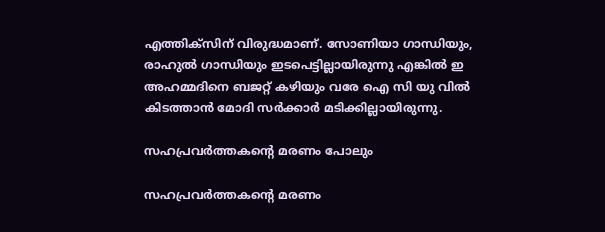എത്തിക്‌സിന് വിരുദ്ധമാണ്. സോണിയാ ഗാന്ധിയും, രാഹുല്‍ ഗാന്ധിയും ഇടപെട്ടില്ലായിരുന്നു എങ്കില്‍ ഇ അഹമ്മദിനെ ബജറ്റ് കഴിയും വരേ ഐ സി യു വില്‍ കിടത്താന്‍ മോദി സര്‍ക്കാര്‍ മടിക്കില്ലായിരുന്നു.

സഹപ്രവര്‍ത്തകന്റെ മരണം പോലും

സഹപ്രവര്‍ത്തകന്റെ മരണം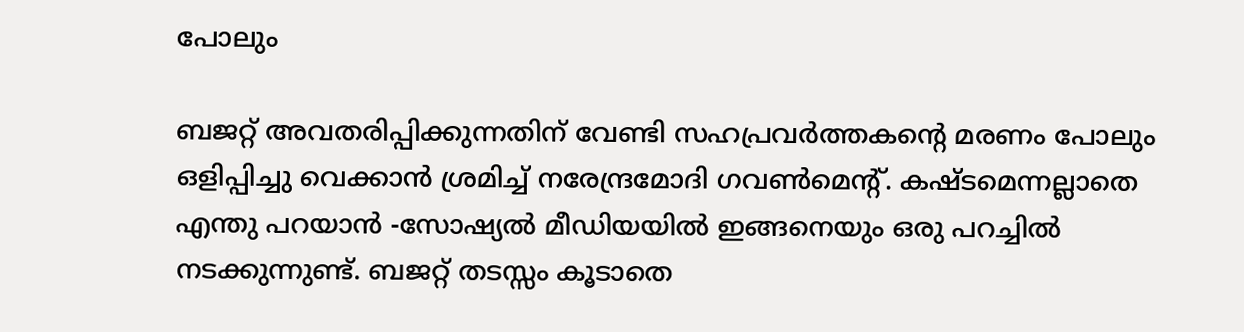പോലും

ബജറ്റ് അവതരിപ്പിക്കുന്നതിന് വേണ്ടി സഹപ്രവര്‍ത്തകന്റെ മരണം പോലും ഒളിപ്പിച്ചു വെക്കാന്‍ ശ്രമിച്ച് നരേന്ദ്രമോദി ഗവണ്‍മെന്റ്. കഷ്ടമെന്നല്ലാതെ എന്തു പറയാന്‍ -സോഷ്യല്‍ മീഡിയയില്‍ ഇങ്ങനെയും ഒരു പറച്ചില്‍ നടക്കുന്നുണ്ട്. ബജറ്റ് തടസ്സം കൂടാതെ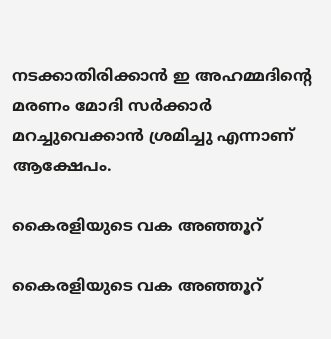നടക്കാതിരിക്കാന്‍ ഇ അഹമ്മദിന്റെ മരണം മോദി സര്‍ക്കാര്‍ മറച്ചുവെക്കാന്‍ ശ്രമിച്ചു എന്നാണ് ആക്ഷേപം.

കൈരളിയുടെ വക അഞ്ഞൂറ്

കൈരളിയുടെ വക അഞ്ഞൂറ്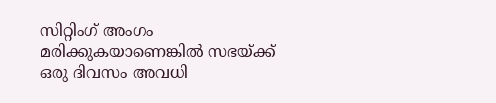സിറ്റിംഗ് അംഗം മരിക്കുകയാണെങ്കില്‍ സഭയ്ക്ക് ഒരു ദിവസം അവധി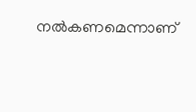നല്‍കണമെന്നാണ്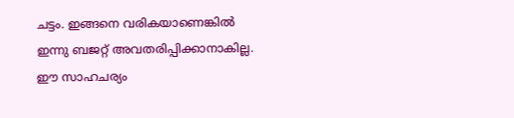ചട്ടം. ഇങ്ങനെ വരികയാണെങ്കില്‍ ഇന്നു ബജറ്റ് അവതരിപ്പിക്കാനാകില്ല. ഈ സാഹചര്യം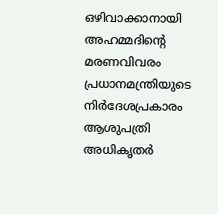ഒഴിവാക്കാനായി അഹമ്മദിന്റെ മരണവിവരം പ്രധാനമന്ത്രിയുടെ നിര്‍ദേശപ്രകാരം ആശുപത്രി അധികൃതര്‍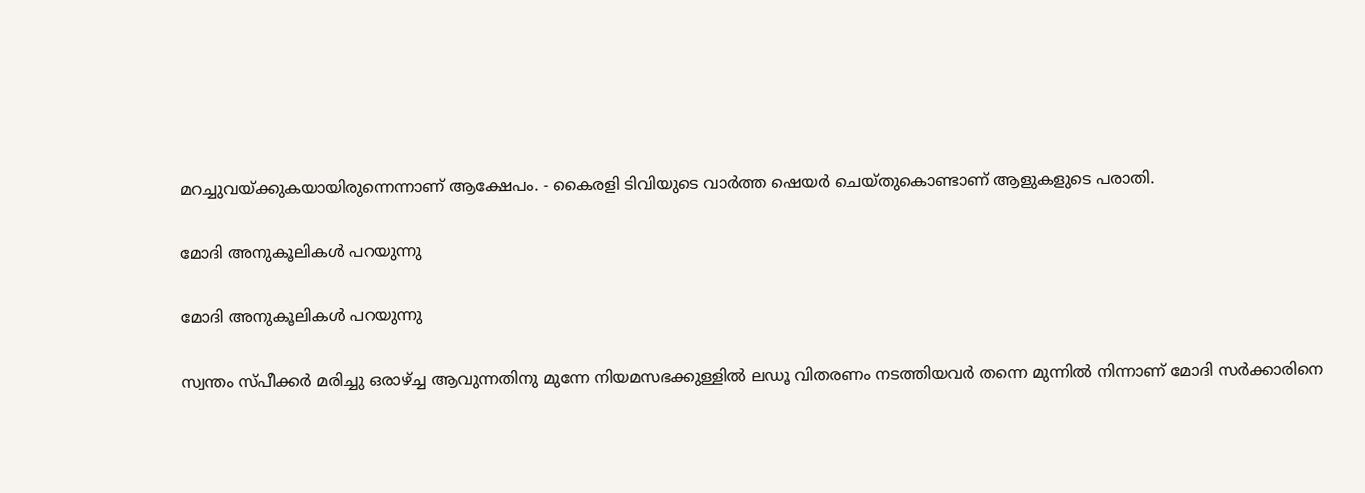മറച്ചുവയ്ക്കുകയായിരുന്നെന്നാണ് ആക്ഷേപം. - കൈരളി ടിവിയുടെ വാര്‍ത്ത ഷെയര്‍ ചെയ്തുകൊണ്ടാണ് ആളുകളുടെ പരാതി.

മോദി അനുകൂലികള്‍ പറയുന്നു

മോദി അനുകൂലികള്‍ പറയുന്നു

സ്വന്തം സ്പീക്കര്‍ മരിച്ചു ഒരാഴ്ച്ച ആവുന്നതിനു മുന്നേ നിയമസഭക്കുള്ളില്‍ ലഡൂ വിതരണം നടത്തിയവര്‍ തന്നെ മുന്നില്‍ നിന്നാണ് മോദി സര്‍ക്കാരിനെ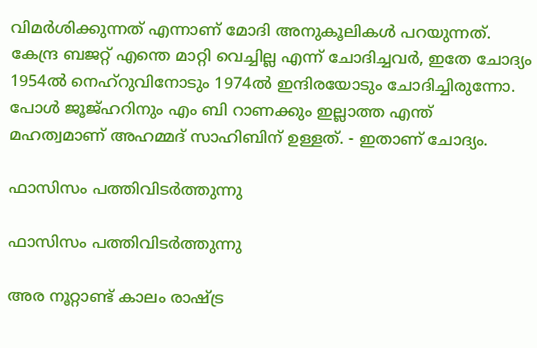വിമര്‍ശിക്കുന്നത് എന്നാണ് മോദി അനുകൂലികള്‍ പറയുന്നത്. കേന്ദ്ര ബജറ്റ് എന്തെ മാറ്റി വെച്ചില്ല എന്ന് ചോദിച്ചവര്‍, ഇതേ ചോദ്യം 1954ല്‍ നെഹ്‌റുവിനോടും 1974ല്‍ ഇന്ദിരയോടും ചോദിച്ചിരുന്നോ. പോള്‍ ജൂജ്ഹറിനും എം ബി റാണക്കും ഇല്ലാത്ത എന്ത് മഹത്വമാണ് അഹമ്മദ് സാഹിബിന് ഉള്ളത്. - ഇതാണ് ചോദ്യം.

ഫാസിസം പത്തിവിടര്‍ത്തുന്നു

ഫാസിസം പത്തിവിടര്‍ത്തുന്നു

അര നൂറ്റാണ്ട് കാലം രാഷ്ട്ര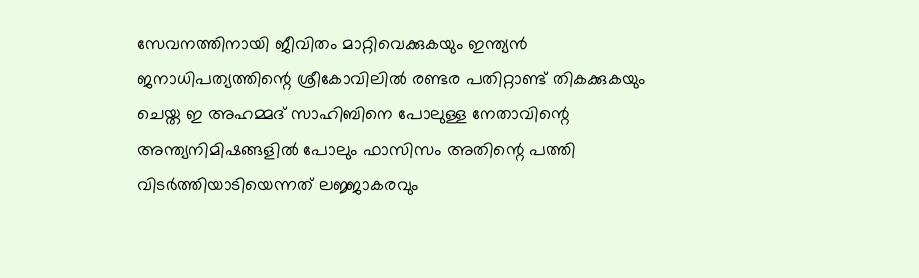സേവനത്തിനായി ജീവിതം മാറ്റിവെക്കുകയും ഇന്ത്യന്‍ ജനാധിപത്യത്തിന്റെ ശ്രീകോവിലില്‍ രണ്ടര പതിറ്റാണ്ട് തികക്കുകയും ചെയ്ത ഇ അഹമ്മദ് സാഹിബിനെ പോലുള്ള നേതാവിന്റെ അന്ത്യനിമിഷങ്ങളില്‍ പോലും ഫാസിസം അതിന്റെ പത്തി വിടര്‍ത്തിയാടിയെന്നത് ലജ്ജാകരവും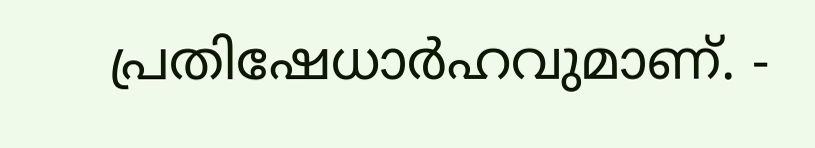പ്രതിഷേധാര്‍ഹവുമാണ്. -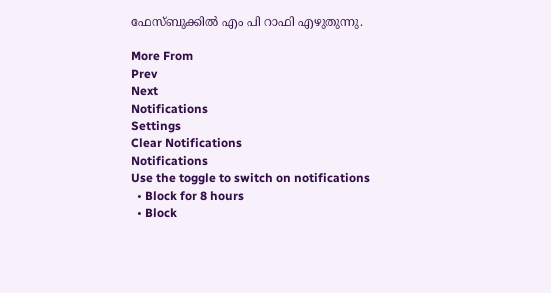ഫേസ്ബുക്കില്‍ എം പി റാഫി എഴുതുന്നു.

More From
Prev
Next
Notifications
Settings
Clear Notifications
Notifications
Use the toggle to switch on notifications
  • Block for 8 hours
  • Block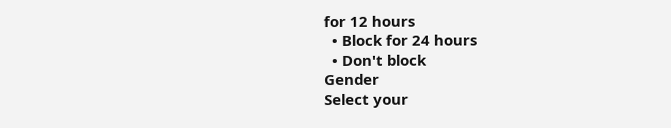for 12 hours
  • Block for 24 hours
  • Don't block
Gender
Select your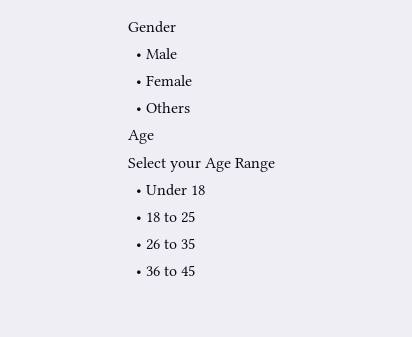Gender
  • Male
  • Female
  • Others
Age
Select your Age Range
  • Under 18
  • 18 to 25
  • 26 to 35
  • 36 to 45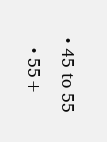• 45 to 55
  • 55+